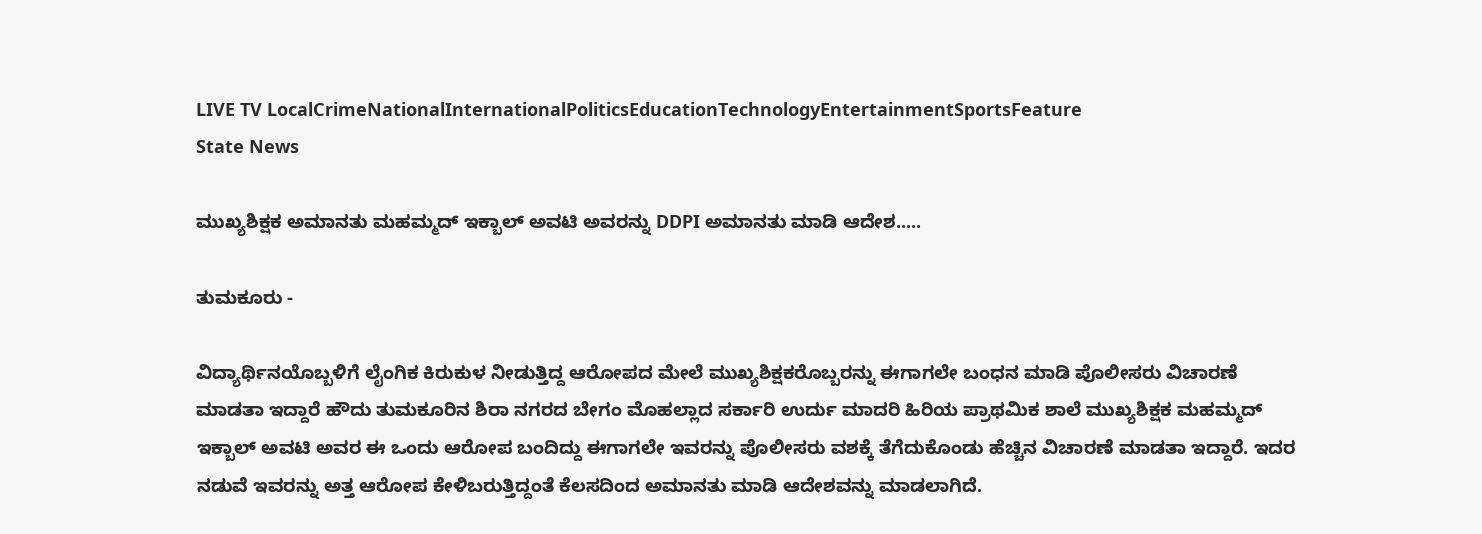LIVE TV LocalCrimeNationalInternationalPoliticsEducationTechnologyEntertainmentSportsFeature
State News

ಮುಖ್ಯಶಿಕ್ಷಕ ಅಮಾನತು ಮಹಮ್ಮದ್ ಇಕ್ಬಾಲ್ ಅವಟಿ ಅವರನ್ನು DDPI ಅಮಾನತು ಮಾಡಿ ಆದೇಶ.....

ತುಮಕೂರು -

ವಿದ್ಯಾರ್ಥಿನಯೊಬ್ಬಳಿಗೆ ಲೈಂಗಿಕ ಕಿರುಕುಳ ನೀಡುತ್ತಿದ್ದ ಆರೋಪದ ಮೇಲೆ ಮುಖ್ಯಶಿಕ್ಷಕರೊಬ್ಬರನ್ನು ಈಗಾಗಲೇ ಬಂಧನ ಮಾಡಿ ಪೊಲೀಸರು ವಿಚಾರಣೆ ಮಾಡತಾ ಇದ್ದಾರೆ ಹೌದು ತುಮಕೂರಿನ ಶಿರಾ ನಗರದ ಬೇಗಂ ಮೊಹಲ್ಲಾದ ಸರ್ಕಾರಿ ಉರ್ದು ಮಾದರಿ ಹಿರಿಯ ಪ್ರಾಥಮಿಕ ಶಾಲೆ ಮುಖ್ಯಶಿಕ್ಷಕ ಮಹಮ್ಮದ್ ಇಕ್ಬಾಲ್ ಅವಟಿ ಅವರ ಈ ಒಂದು ಆರೋಪ ಬಂದಿದ್ದು ಈಗಾಗಲೇ ಇವರನ್ನು ಪೊಲೀಸರು ವಶಕ್ಕೆ ತೆಗೆದುಕೊಂಡು ಹೆಚ್ಚಿನ ವಿಚಾರಣೆ ಮಾಡತಾ ಇದ್ದಾರೆ. ಇದರ ನಡುವೆ ಇವರನ್ನು ಅತ್ತ ಆರೋಪ ಕೇಳಿಬರುತ್ತಿದ್ದಂತೆ ಕೆಲಸದಿಂದ ಅಮಾನತು ಮಾಡಿ ಆದೇಶವನ್ನು ಮಾಡಲಾಗಿದೆ.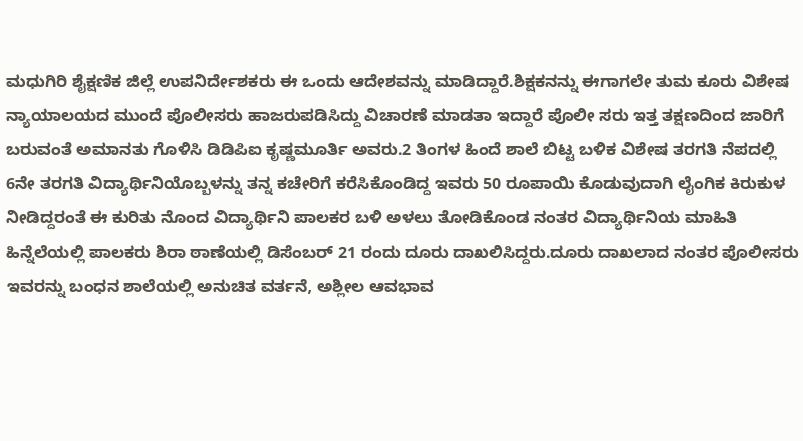ಮಧುಗಿರಿ ಶೈಕ್ಷಣಿಕ ಜಿಲ್ಲೆ ಉಪನಿರ್ದೇಶಕರು ಈ ಒಂದು ಆದೇಶವನ್ನು ಮಾಡಿದ್ದಾರೆ.ಶಿಕ್ಷಕನನ್ನು ಈಗಾಗಲೇ ತುಮ ಕೂರು ವಿಶೇಷ ನ್ಯಾಯಾಲಯದ ಮುಂದೆ ಪೊಲೀಸರು ಹಾಜರುಪಡಿಸಿದ್ದು ವಿಚಾರಣೆ ಮಾಡತಾ ಇದ್ದಾರೆ ಪೊಲೀ ಸರು ಇತ್ತ ತಕ್ಷಣದಿಂದ ಜಾರಿಗೆ ಬರುವಂತೆ ಅಮಾನತು ಗೊಳಿಸಿ ಡಿಡಿಪಿಐ ಕೃಷ್ಣಮೂರ್ತಿ ಅವರು.2 ತಿಂಗಳ ಹಿಂದೆ ಶಾಲೆ ಬಿಟ್ಟ ಬಳಿಕ ವಿಶೇಷ ತರಗತಿ ನೆಪದಲ್ಲಿ 6ನೇ ತರಗತಿ ವಿದ್ಯಾರ್ಥಿನಿಯೊಬ್ಬಳನ್ನು ತನ್ನ ಕಚೇರಿಗೆ ಕರೆಸಿಕೊಂಡಿದ್ದ ಇವರು 50 ರೂಪಾಯಿ ಕೊಡುವುದಾಗಿ ಲೈಂಗಿಕ ಕಿರುಕುಳ ನೀಡಿದ್ದರಂತೆ ಈ ಕುರಿತು ನೊಂದ ವಿದ್ಯಾರ್ಥಿನಿ ಪಾಲಕರ ಬಳಿ ಅಳಲು ತೋಡಿಕೊಂಡ ನಂತರ ವಿದ್ಯಾರ್ಥಿನಿಯ ಮಾಹಿತಿ ಹಿನ್ನೆಲೆಯಲ್ಲಿ ಪಾಲಕರು ಶಿರಾ ಠಾಣೆಯಲ್ಲಿ ಡಿಸೆಂಬರ್ 21 ರಂದು ದೂರು ದಾಖಲಿಸಿದ್ದರು.ದೂರು ದಾಖಲಾದ ನಂತರ ಪೊಲೀಸರು ಇವರನ್ನು ಬಂಧನ ಶಾಲೆಯಲ್ಲಿ ಅನುಚಿತ ವರ್ತನೆ, ಅಶ್ಲೀಲ ಆವಭಾವ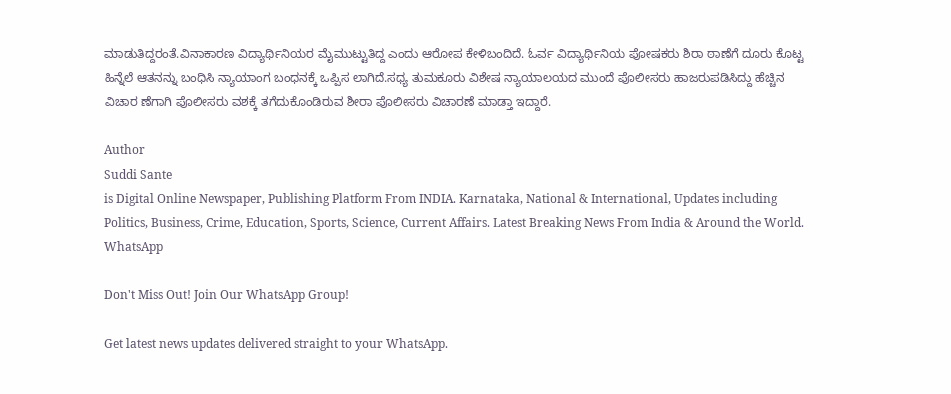ಮಾಡುತಿದ್ದರಂತೆ.ವಿನಾಕಾರಣ ವಿದ್ಯಾರ್ಥಿನಿಯರ ಮೈಮುಟ್ಟುತಿದ್ದ ಎಂದು ಆರೋಪ ಕೇಳಿಬಂದಿದೆ. ಓರ್ವ ವಿದ್ಯಾರ್ಥಿನಿಯ ಪೋಷಕರು ಶಿರಾ ಠಾಣೆಗೆ ದೂರು ಕೊಟ್ಟ‌ ಹಿನ್ನೆಲೆ ಆತನನ್ನು ಬಂಧಿಸಿ ನ್ಯಾಯಾಂಗ ಬಂಧನಕ್ಕೆ ಒಪ್ಪಿಸ ಲಾಗಿದೆ.ಸಧ್ಯ ತುಮಕೂರು ವಿಶೇಷ ನ್ಯಾಯಾಲಯದ ಮುಂದೆ ಪೊಲೀಸರು ಹಾಜರುಪಡಿಸಿದ್ದು ಹೆಚ್ಚಿನ ವಿಚಾರ ಣೆಗಾಗಿ ಪೊಲೀಸರು ವಶಕ್ಕೆ ತಗೆದುಕೊಂಡಿರುವ ಶೀರಾ ಪೊಲೀಸರು ವಿಚಾರಣೆ ಮಾಡ್ತಾ ಇದ್ದಾರೆ.

Author
Suddi Sante
is Digital Online Newspaper, Publishing Platform From INDIA. Karnataka, National & International, Updates including Politics, Business, Crime, Education, Sports, Science, Current Affairs. Latest Breaking News From India & Around the World.
WhatsApp

Don't Miss Out! Join Our WhatsApp Group!

Get latest news updates delivered straight to your WhatsApp.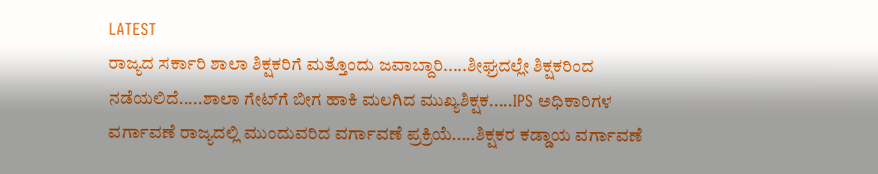LATEST
ರಾಜ್ಯದ ಸರ್ಕಾರಿ ಶಾಲಾ ಶಿಕ್ಷಕರಿಗೆ ಮತ್ತೊಂದು ಜವಾಬ್ದಾರಿ.....ಶೀಘ್ರದಲ್ಲೇ ಶಿಕ್ಷಕರಿಂದ ನಡೆಯಲಿದೆ.....ಶಾಲಾ ಗೇಟ್‌ಗೆ ಬೀಗ ಹಾಕಿ ಮಲಗಿದ ಮುಖ್ಯಶಿಕ್ಷಕ.....IPS ಅಧಿಕಾರಿಗಳ ವರ್ಗಾವಣೆ ರಾಜ್ಯದಲ್ಲಿ ಮುಂದುವರಿದ ವರ್ಗಾವಣೆ ಪ್ರಕ್ರಿಯೆ.....ಶಿಕ್ಷಕರ ಕಡ್ಡಾಯ ವರ್ಗಾವಣೆ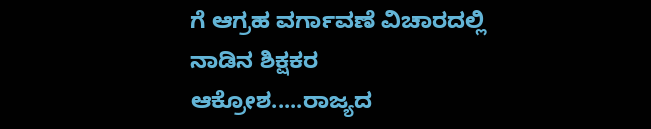ಗೆ ಆಗ್ರಹ ವರ್ಗಾವಣೆ ವಿಚಾರದಲ್ಲಿ ನಾಡಿನ ಶಿಕ್ಷಕರ ಆಕ್ರೋಶ.....ರಾಜ್ಯದ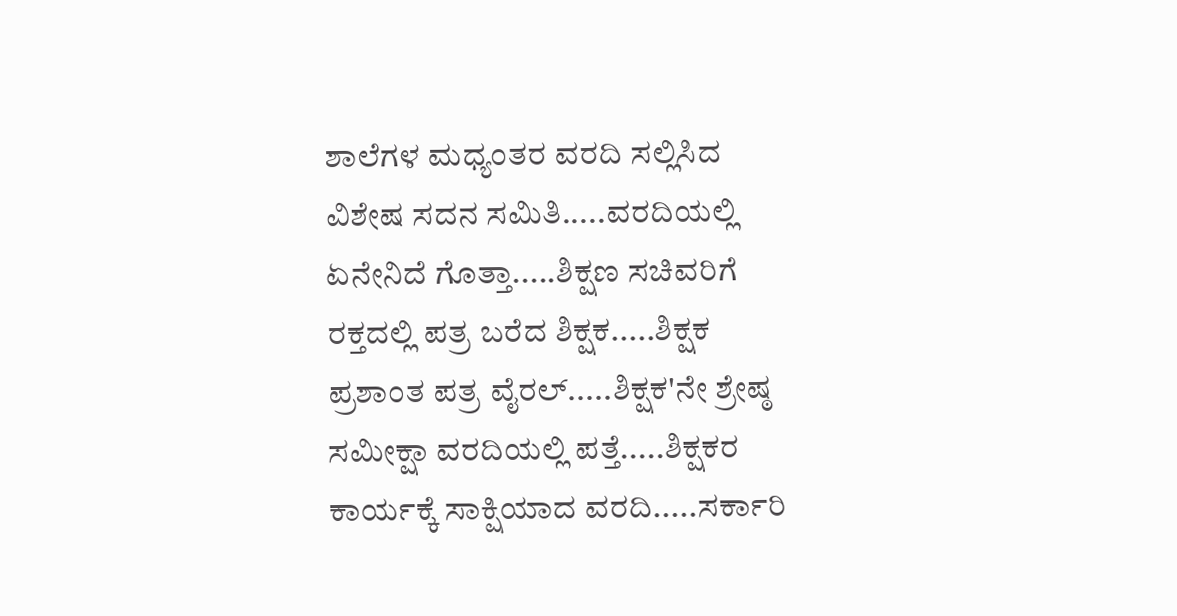ಶಾಲೆಗಳ ಮಧ್ಯಂತರ ವರದಿ ಸಲ್ಲಿಸಿದ ವಿಶೇಷ ಸದನ ಸಮಿತಿ.....ವರದಿಯಲ್ಲಿ ಏನೇನಿದೆ ಗೊತ್ತಾ.....ಶಿಕ್ಷಣ ಸಚಿವರಿಗೆ ರಕ್ತದಲ್ಲಿ ಪತ್ರ ಬರೆದ ಶಿಕ್ಷಕ.....ಶಿಕ್ಷಕ ಪ್ರಶಾಂತ ಪತ್ರ ವೈರಲ್.....ಶಿಕ್ಷಕ'ನೇ ಶ್ರೇಷ್ಠ ಸಮೀಕ್ಷಾ ವರದಿಯಲ್ಲಿ ಪತ್ತೆ.....ಶಿಕ್ಷಕರ ಕಾರ್ಯಕ್ಕೆ ಸಾಕ್ಷಿಯಾದ ವರದಿ.....ಸರ್ಕಾರಿ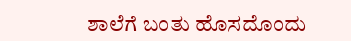ಶಾಲೆಗೆ ಬಂತು ಹೊಸದೊಂದು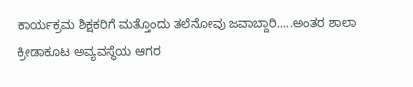ಕಾರ್ಯಕ್ರಮ ಶಿಕ್ಷಕರಿಗೆ ಮತ್ತೊಂದು ತಲೆನೋವು ಜವಾಬ್ದಾರಿ.....ಅಂತರ ಶಾಲಾ ಕ್ರೀಡಾಕೂಟ ಅವ್ಯವಸ್ಥೆಯ ಆಗರ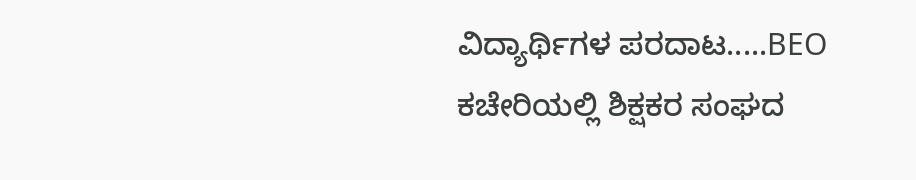ವಿದ್ಯಾರ್ಥಿಗಳ ಪರದಾಟ.....BEO ಕಚೇರಿಯಲ್ಲಿ ಶಿಕ್ಷಕರ ಸಂಘದ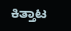ಕಿತ್ತಾಟ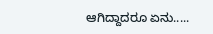ಆಗಿದ್ದಾದರೂ ಏನು.....